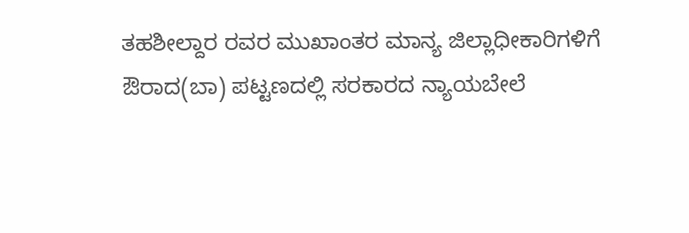ತಹಶೀಲ್ದಾರ ರವರ ಮುಖಾಂತರ ಮಾನ್ಯ ಜಿಲ್ಲಾಧೀಕಾರಿಗಳಿಗೆ
ಔರಾದ(ಬಾ) ಪಟ್ಟಣದಲ್ಲಿ ಸರಕಾರದ ನ್ಯಾಯಬೇಲೆ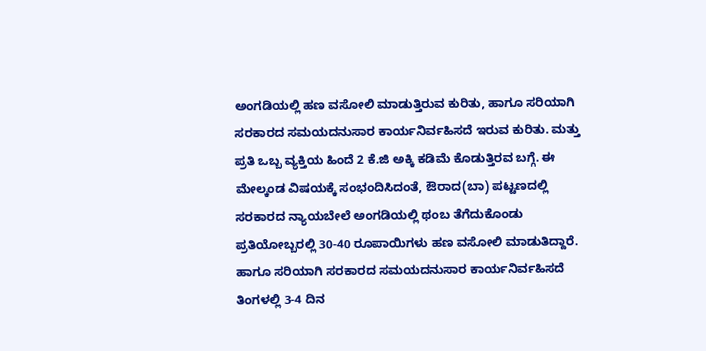ಅಂಗಡಿಯಲ್ಲಿ ಹಣ ವಸೋಲಿ ಮಾಡುತ್ತಿರುವ ಕುರಿತು, ಹಾಗೂ ಸರಿಯಾಗಿ ಸರಕಾರದ ಸಮಯದನುಸಾರ ಕಾರ್ಯನಿರ್ವಹಿಸದೆ ಇರುವ ಕುರಿತು. ಮತ್ತು ಪ್ರತಿ ಒಬ್ಬ ವ್ಯಕ್ತಿಯ ಹಿಂದೆ 2 ಕೆ.ಜಿ ಅಕ್ಕಿ ಕಡಿಮೆ ಕೊಡುತ್ತಿರವ ಬಗ್ಗೆ. ಈ ಮೇಲ್ಕಂಡ ವಿಷಯಕ್ಕೆ ಸಂಭಂದಿಸಿದಂತೆ, ಔರಾದ(ಬಾ) ಪಟ್ಟಣದಲ್ಲಿ ಸರಕಾರದ ನ್ಯಾಯಬೇಲೆ ಅಂಗಡಿಯಲ್ಲಿ ಥಂಬ ತೆಗೆದುಕೊಂಡು ಪ್ರತಿಯೋಬ್ಬರಲ್ಲಿ 30-40 ರೂಪಾಯಿಗಳು ಹಣ ವಸೋಲಿ ಮಾಡುತಿದ್ದಾರೆ. ಹಾಗೂ ಸರಿಯಾಗಿ ಸರಕಾರದ ಸಮಯದನುಸಾರ ಕಾರ್ಯನಿರ್ವಹಿಸದೆ ತಿಂಗಳಲ್ಲಿ 3-4 ದಿನ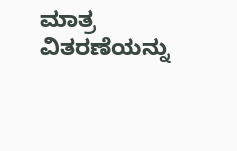ಮಾತ್ರ ವಿತರಣೆಯನ್ನು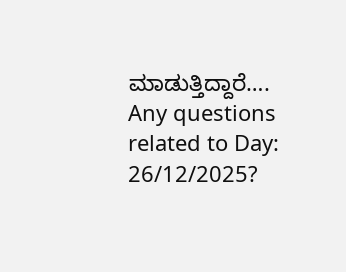ಮಾಡುತ್ತಿದ್ದಾರೆ….
Any questions related to Day: 26/12/2025?